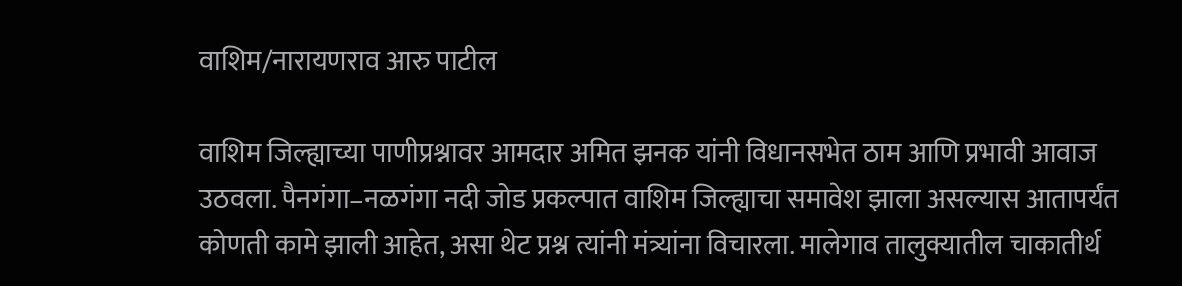वाशिम/नारायणराव आरु पाटील

वाशिम जिल्ह्याच्या पाणीप्रश्नावर आमदार अमित झनक यांनी विधानसभेत ठाम आणि प्रभावी आवाज उठवला. पैनगंगा–नळगंगा नदी जोड प्रकल्पात वाशिम जिल्ह्याचा समावेश झाला असल्यास आतापर्यंत कोणती कामे झाली आहेत, असा थेट प्रश्न त्यांनी मंत्र्यांना विचारला. मालेगाव तालुक्यातील चाकातीर्थ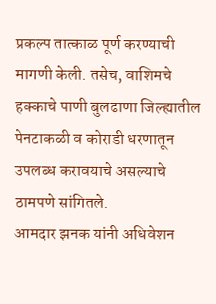प्रकल्प तात्काळ पूर्ण करण्याची मागणी केली. तसेच, वाशिमचे हक्काचे पाणी बुलढाणा जिल्ह्यातील पेनटाकळी व कोराडी धरणातून उपलब्ध करावयाचे असल्याचे ठामपणे सांगितले.
आमदार झनक यांनी अधिवेशन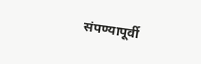संपण्यापूर्वी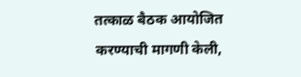तत्काळ बैठक आयोजित करण्याची मागणी केली,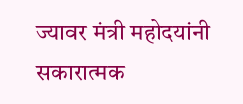ज्यावर मंत्री महोदयांनी सकारात्मक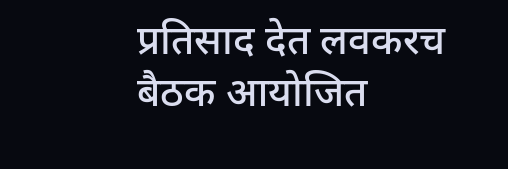प्रतिसाद देत लवकरच बैठक आयोजित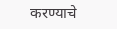करण्याचे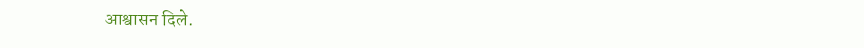आश्वासन दिले.